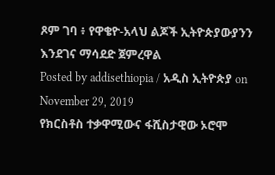ጾም ገባ ፥ የዋቄዮ-አላህ ልጆች ኢትዮጵያውያንን እንደገና ማሳደድ ጀምረዋል
Posted by addisethiopia / አዲስ ኢትዮጵያ on November 29, 2019
የክርስቶስ ተቃዋሚውና ፋሺስታዊው ኦሮሞ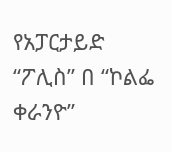የአፓርታይድ “ፖሊስ” በ “ኮልፌ ቀራንዮ”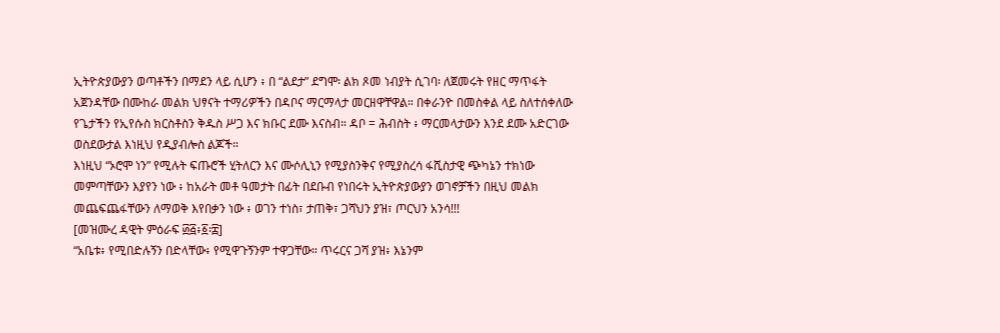ኢትዮጵያውያን ወጣቶችን በማደን ላይ ሲሆን ፥ በ “ልደታ” ደግሞ፡ ልክ ጾመ ነብያት ሲገባ፡ ለጀመሩት የዘር ማጥፋት አጀንዳቸው በሙከራ መልክ ህፃናት ተማሪዎችን በዳቦና ማርማላታ መርዘዋቸዋል። በቀራንዮ በመስቀል ላይ ስለተሰቀለው የጌታችን የኢየሱስ ክርስቶስን ቅዱስ ሥጋ እና ክቡር ደሙ እናስብ። ዳቦ = ሕብስት ፥ ማርመላታውን እንደ ደሙ አድርገው ወስደውታል እነዚህ የዲያብሎስ ልጆች።
እነዚህ “ኦሮሞ ነን” የሚሉት ፍጡሮች ሂትለርን እና ሙሶሊኒን የሚያስንቅና የሚያስረሳ ፋሺስታዊ ጭካኔን ተክነው መምጣቸውን እያየን ነው ፥ ከአራት መቶ ዓመታት በፊት በደቡብ የነበሩት ኢትዮጵያውያን ወገኖቻችን በዚህ መልክ መጨፍጨፋቸውን ለማወቅ እየበቃን ነው ፥ ወገን ተነስ፣ ታጠቅ፣ ጋሻህን ያዝ፣ ጦርህን አንሳ!!!
[መዝሙረ ዳዊት ምዕራፍ ፴፭፥፩፡፰]
“አቤቱ፥ የሚበድሉኝን በድላቸው፥ የሚዋጉኝንም ተዋጋቸው። ጥሩርና ጋሻ ያዝ፥ እኔንም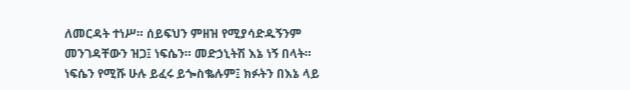ለመርዳት ተነሥ። ሰይፍህን ምዘዝ የሚያሳድዱኝንም መንገዳቸውን ዝጋ፤ ነፍሴን። መድኃኒትሽ እኔ ነኝ በላት። ነፍሴን የሚሹ ሁሉ ይፈሩ ይጐስቈሉም፤ ክፉትን በእኔ ላይ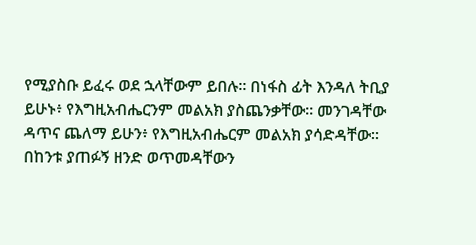የሚያስቡ ይፈሩ ወደ ኋላቸውም ይበሉ። በነፋስ ፊት እንዳለ ትቢያ ይሁኑ፥ የእግዚአብሔርንም መልአክ ያስጨንቃቸው። መንገዳቸው ዳጥና ጨለማ ይሁን፥ የእግዚአብሔርም መልአክ ያሳድዳቸው። በከንቱ ያጠፉኝ ዘንድ ወጥመዳቸውን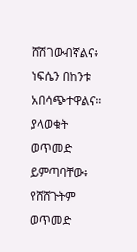ሸሽገውብኛልና፥ ነፍሴን በከንቱ አበሳጭተዋልና። ያላወቁት ወጥመድ ይምጣባቸው፥ የሸሸጉትም ወጥመድ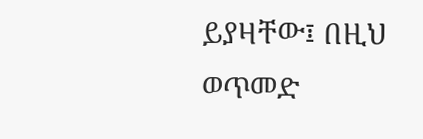ይያዛቸው፤ በዚህ ወጥመድ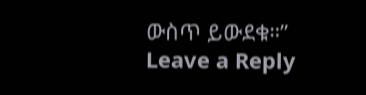ውስጥ ይውደቁ።”
Leave a Reply